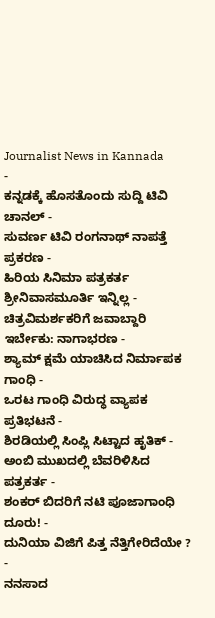Journalist News in Kannada
-
ಕನ್ನಡಕ್ಕೆ ಹೊಸತೊಂದು ಸುದ್ದಿ ಟಿವಿ ಚಾನಲ್ -
ಸುವರ್ಣ ಟಿವಿ ರಂಗನಾಥ್ ನಾಪತ್ತೆ ಪ್ರಕರಣ -
ಹಿರಿಯ ಸಿನಿಮಾ ಪತ್ರಕರ್ತ ಶ್ರೀನಿವಾಸಮೂರ್ತಿ ಇನ್ನಿಲ್ಲ -
ಚಿತ್ರವಿಮರ್ಶಕರಿಗೆ ಜವಾಬ್ದಾರಿ ಇರ್ಬೇಕು: ನಾಗಾಭರಣ -
ಶ್ಯಾಮ್ ಕ್ಷಮೆ ಯಾಚಿಸಿದ ನಿರ್ಮಾಪಕ ಗಾಂಧಿ -
ಒರಟ ಗಾಂಧಿ ವಿರುದ್ಧ ವ್ಯಾಪಕ ಪ್ರತಿಭಟನೆ -
ಶಿರಡಿಯಲ್ಲಿ ಸಿಂಪ್ಲಿ ಸಿಟ್ಟಾದ ಹೃತಿಕ್ -
ಅಂಬಿ ಮುಖದಲ್ಲಿ ಬೆವರಿಳಿಸಿದ ಪತ್ರಕರ್ತ -
ಶಂಕರ್ ಬಿದರಿಗೆ ನಟಿ ಪೂಜಾಗಾಂಧಿ ದೂರು! -
ದುನಿಯಾ ವಿಜಿಗೆ ಪಿತ್ತ ನೆತ್ತಿಗೇರಿದೆಯೇ ? -
ನನಸಾದ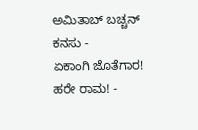ಅಮಿತಾಬ್ ಬಚ್ಚನ್ ಕನಸು -
ಏಕಾಂಗಿ ಜೊತೆಗಾರ! ಹರೇ ರಾಮ! -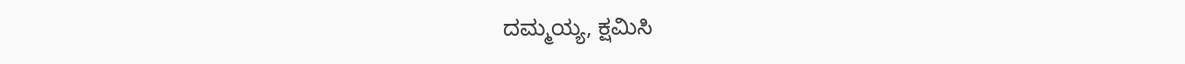ದಮ್ಮಯ್ಯ, ಕ್ಷಮಿಸಿ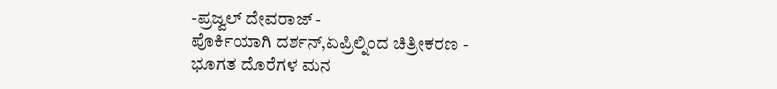-ಪ್ರಜ್ವಲ್ ದೇವರಾಜ್ -
ಪೊರ್ಕಿಯಾಗಿ ದರ್ಶನ್,ಏಪ್ರಿಲ್ನಿಂದ ಚಿತ್ರೀಕರಣ -
ಭೂಗತ ದೊರೆಗಳ ಮನ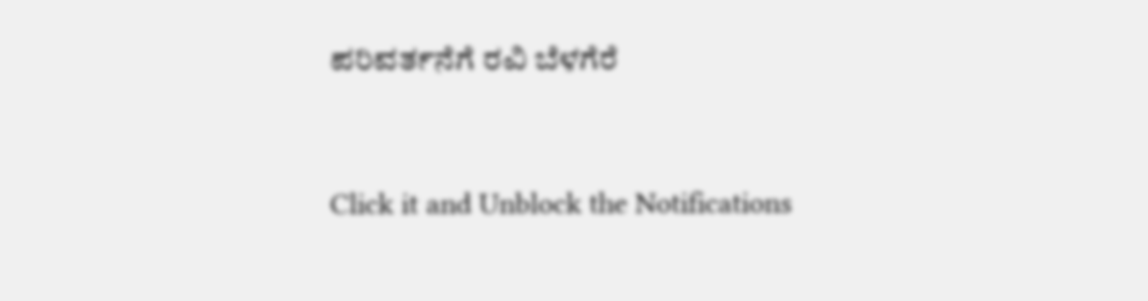ಪರಿವರ್ತನೆಗೆ ರವಿ ಬೆಳಗೆರೆ


Click it and Unblock the Notifications